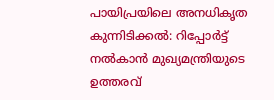പായിപ്രയിലെ അനധികൃത കുന്നിടിക്കൽ: റിപ്പോർട്ട് നൽകാൻ മുഖ്യമന്ത്രിയുടെ ഉത്തരവ്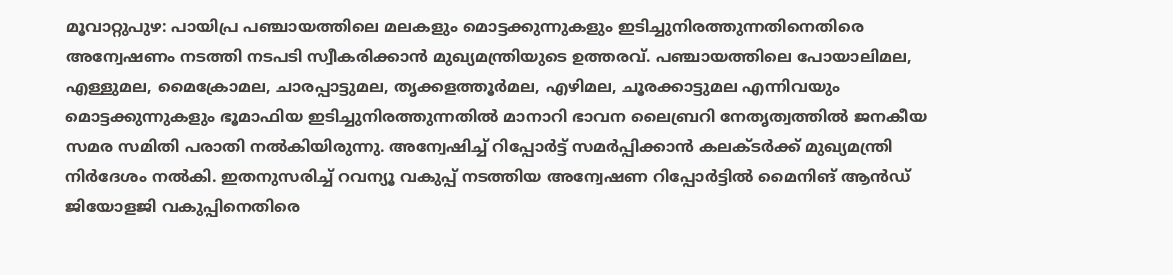മൂവാറ്റുപുഴ: പായിപ്ര പഞ്ചായത്തിലെ മലകളും മൊട്ടക്കുന്നുകളും ഇടിച്ചുനിരത്തുന്നതിനെതിരെ അന്വേഷണം നടത്തി നടപടി സ്വീകരിക്കാൻ മുഖ്യമന്ത്രിയുടെ ഉത്തരവ്. പഞ്ചായത്തിലെ പോയാലിമല, എള്ളുമല, മൈക്രോമല, ചാരപ്പാട്ടുമല, തൃക്കളത്തൂർമല, എഴിമല, ചൂരക്കാട്ടുമല എന്നിവയും മൊട്ടക്കുന്നുകളും ഭൂമാഫിയ ഇടിച്ചുനിരത്തുന്നതിൽ മാനാറി ഭാവന ലൈബ്രറി നേതൃത്വത്തിൽ ജനകീയ സമര സമിതി പരാതി നൽകിയിരുന്നു. അന്വേഷിച്ച് റിപ്പോർട്ട് സമർപ്പിക്കാൻ കലക്ടർക്ക് മുഖ്യമന്ത്രി നിർദേശം നൽകി. ഇതനുസരിച്ച് റവന്യൂ വകുപ്പ് നടത്തിയ അന്വേഷണ റിപ്പോർട്ടിൽ മൈനിങ് ആൻഡ് ജിയോളജി വകുപ്പിനെതിരെ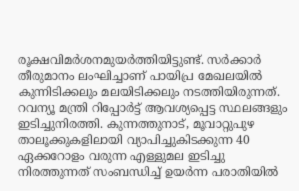രൂക്ഷവിമർശനമുയർത്തിയിട്ടുണ്ട്. സർക്കാർ തീരുമാനം ലംഘിച്ചാണ് പായിപ്ര മേഖലയിൽ കുന്നിടിക്കലും മലയിടിക്കലും നടത്തിയിരുന്നത്. റവന്യൂ മന്ത്രി റിപ്പോർട്ട് ആവശ്യപ്പെട്ട സ്ഥലങ്ങളും ഇടിച്ചുനിരത്തി. കുന്നത്തുനാട്, മൂവാറ്റുപുഴ താലൂക്കുകളിലായി വ്യാപിച്ചുകിടക്കുന്ന 40 ഏക്കറോളം വരുന്ന എള്ളുമല ഇടിച്ചു നിരത്തുന്നത് സംബന്ധിച്ച് ഉയർന്ന പരാതിയിൽ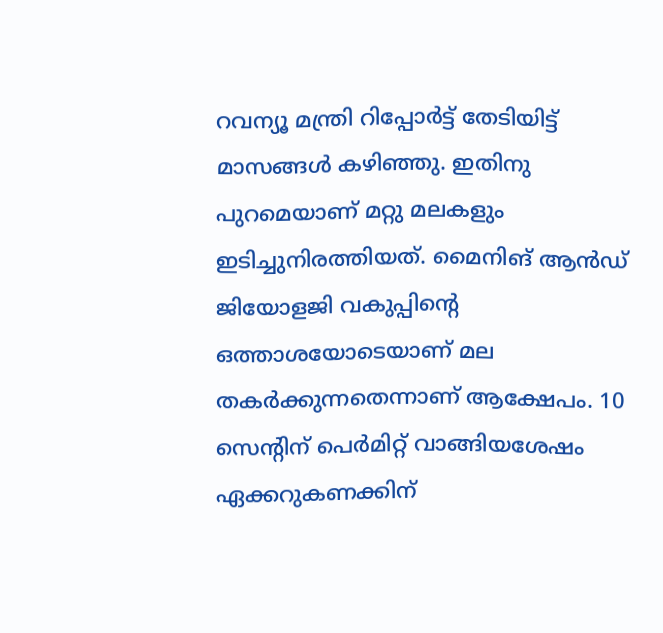റവന്യൂ മന്ത്രി റിപ്പോർട്ട് തേടിയിട്ട് മാസങ്ങൾ കഴിഞ്ഞു. ഇതിനു പുറമെയാണ് മറ്റു മലകളും ഇടിച്ചുനിരത്തിയത്. മൈനിങ് ആൻഡ് ജിയോളജി വകുപ്പിന്റെ ഒത്താശയോടെയാണ് മല തകർക്കുന്നതെന്നാണ് ആക്ഷേപം. 10 സെന്റിന് പെർമിറ്റ് വാങ്ങിയശേഷം ഏക്കറുകണക്കിന്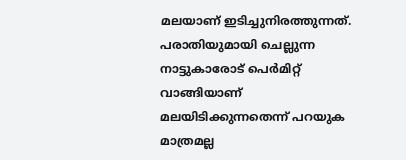മലയാണ് ഇടിച്ചുനിരത്തുന്നത്. പരാതിയുമായി ചെല്ലുന്ന നാട്ടുകാരോട് പെർമിറ്റ് വാങ്ങിയാണ് മലയിടിക്കുന്നതെന്ന് പറയുക മാത്രമല്ല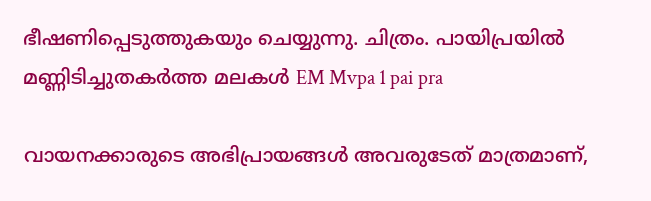ഭീഷണിപ്പെടുത്തുകയും ചെയ്യുന്നു. ചിത്രം. പായിപ്രയിൽ മണ്ണിടിച്ചുതകർത്ത മലകൾ EM Mvpa 1 pai pra

വായനക്കാരുടെ അഭിപ്രായങ്ങള്‍ അവരുടേത് മാത്രമാണ്,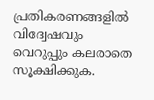പ്രതികരണങ്ങളിൽ വിദ്വേഷവും വെറുപ്പും കലരാതെ സൂക്ഷിക്കുക.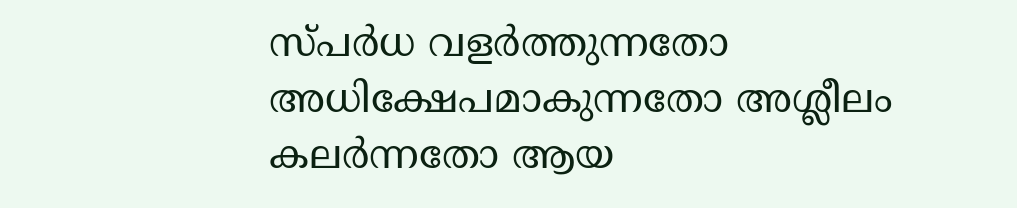സ്പർധ വളർത്തുന്നതോ അധിക്ഷേപമാകുന്നതോ അശ്ലീലം കലർന്നതോ ആയ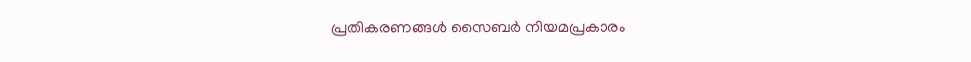പ്രതികരണങ്ങൾ സൈബർ നിയമപ്രകാരം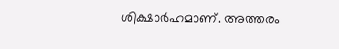ശിക്ഷാർഹമാണ്. അത്തരം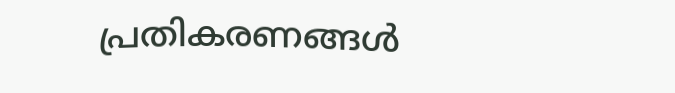പ്രതികരണങ്ങൾ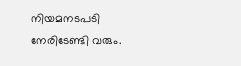നിയമനടപടി നേരിടേണ്ടി വരും.